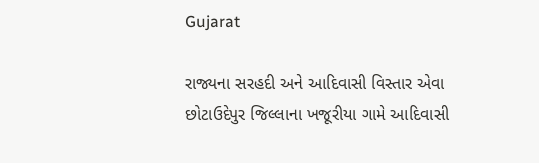Gujarat

રાજ્યના સરહદી અને આદિવાસી વિસ્તાર એવા છોટાઉદેપુર જિલ્લાના ખજૂરીયા ગામે આદિવાસી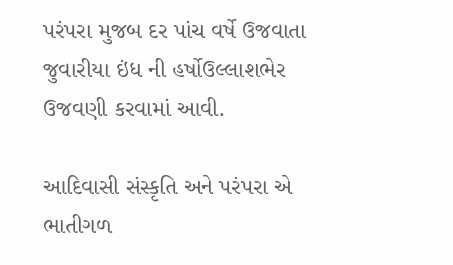પરંપરા મુજબ દર પાંચ વર્ષે ઉજવાતા જુવારીયા ઇંધ ની હર્ષોઉલ્લાશભેર ઉજવણી કરવામાં આવી.

આદિવાસી સંસ્કૃતિ અને પરંપરા એ ભાતીગળ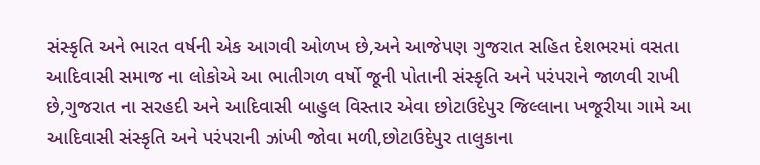સંસ્કૃતિ અને ભારત વર્ષની એક આગવી ઓળખ છે,અને આજેપણ ગુજરાત સહિત દેશભરમાં વસતા આદિવાસી સમાજ ના લોકોએ આ ભાતીગળ વર્ષો જૂની પોતાની સંસ્કૃતિ અને પરંપરાને જાળવી રાખી છે,ગુજરાત ના સરહદી અને આદિવાસી બાહુલ વિસ્તાર એવા છોટાઉદેપુર જિલ્લાના ખજૂરીયા ગામે આ આદિવાસી સંસ્કૃતિ અને પરંપરાની ઝાંખી જોવા મળી,છોટાઉદેપુર તાલુકાના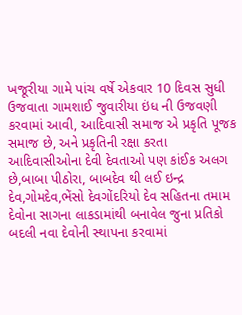ખજૂરીયા ગામે પાંચ વર્ષે એકવાર 10 દિવસ સુધી ઉજવાતા ગામશાઈ જુવારીયા ઇંધ ની ઉજવણી કરવામાં આવી, આદિવાસી સમાજ એ પ્રકૃતિ પૂજક સમાજ છે, અને પ્રકૃતિની રક્ષા કરતા આદિવાસીઓના દેવી દેવતાઓ પણ કાંઈક અલગ છે,બાબા પીઠોરા, બાબદેવ થી લઈ ઇન્દ્ર દેવ,ગોમદેવ,ભેંસો દેવગોંદરિયો દેવ સહિતના તમામ દેવોના સાગના લાકડામાંથી બનાવેલ જુના પ્રતિકો બદલી નવા દેવોની સ્થાપના કરવામાં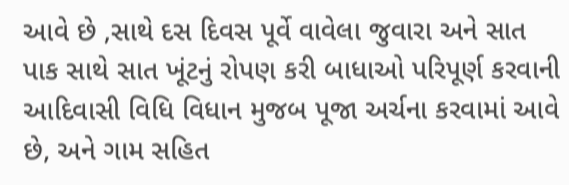આવે છે ,સાથે દસ દિવસ પૂર્વે વાવેલા જુવારા અને સાત પાક સાથે સાત ખૂંટનું રોપણ કરી બાધાઓ પરિપૂર્ણ કરવાની આદિવાસી વિધિ વિધાન મુજબ પૂજા અર્ચના કરવામાં આવે છે, અને ગામ સહિત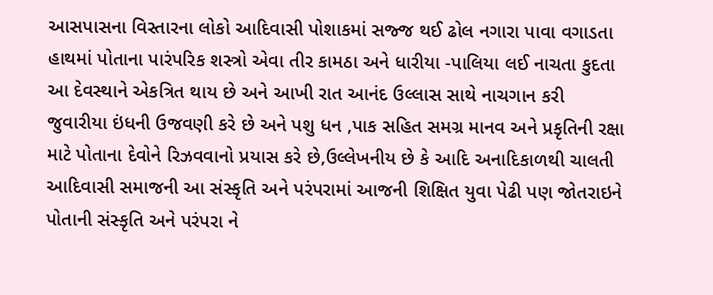આસપાસના વિસ્તારના લોકો આદિવાસી પોશાકમાં સજ્જ થઈ ઢોલ નગારા પાવા વગાડતા હાથમાં પોતાના પારંપરિક શસ્ત્રો એવા તીર કામઠા અને ધારીયા -પાલિયા લઈ નાચતા કુદતા આ દેવસ્થાને એકત્રિત થાય છે અને આખી રાત આનંદ ઉલ્લાસ સાથે નાચગાન કરી  જુવારીયા ઇંધની ઉજવણી કરે છે અને પશુ ધન ,પાક સહિત સમગ્ર માનવ અને પ્રકૃતિની રક્ષા માટે પોતાના દેવોને રિઝવવાનો પ્રયાસ કરે છે,ઉલ્લેખનીય છે કે આદિ અનાદિકાળથી ચાલતી આદિવાસી સમાજની આ સંસ્કૃતિ અને પરંપરામાં આજની શિક્ષિત યુવા પેઢી પણ જોતરાઇને પોતાની સંસ્કૃતિ અને પરંપરા ને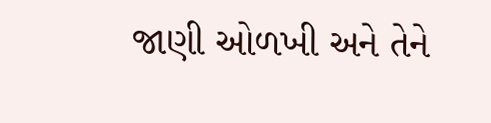જાણી ઓળખી અને તેને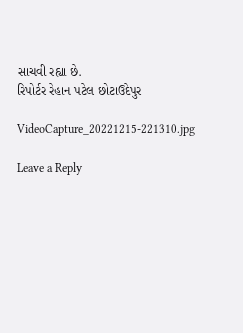સાચવી રહ્યા છે.
રિપોર્ટર રેહાન પટેલ છોટાઉદેપુર

VideoCapture_20221215-221310.jpg

Leave a Reply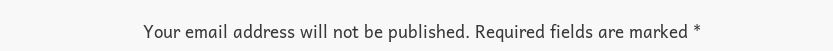Your email address will not be published. Required fields are marked *